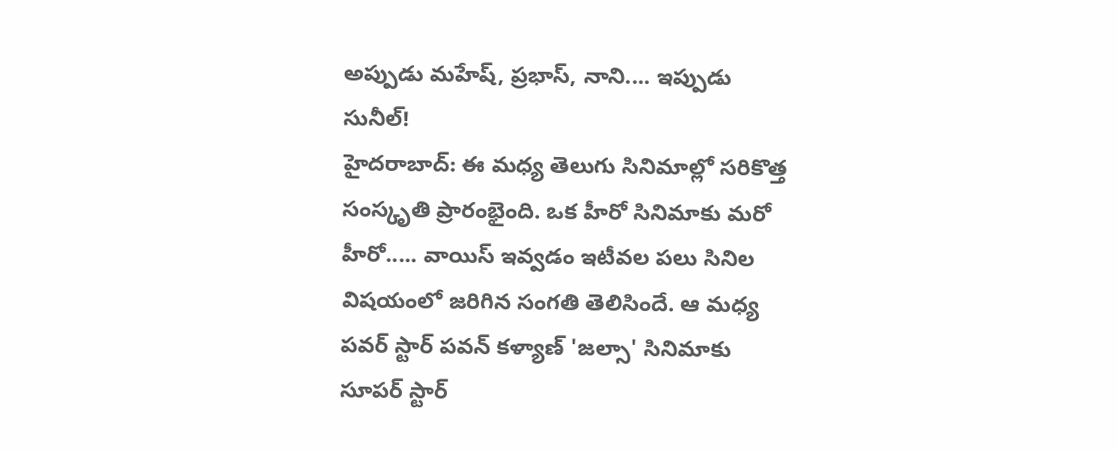అప్పుడు మహేష్, ప్రభాస్, నాని.... ఇప్పుడు సునీల్!
హైదరాబాద్: ఈ మధ్య తెలుగు సినిమాల్లో సరికొత్త సంస్కృతి ప్రారంభైంది. ఒక హీరో సినిమాకు మరో హీరో..... వాయిస్ ఇవ్వడం ఇటీవల పలు సినిల విషయంలో జరిగిన సంగతి తెలిసిందే. ఆ మధ్య పవర్ స్టార్ పవన్ కళ్యాణ్ 'జల్సా' సినిమాకు సూపర్ స్టార్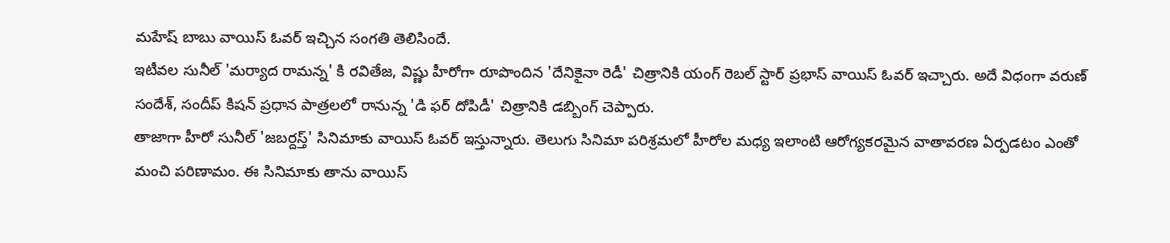మహేష్ బాబు వాయిస్ ఓవర్ ఇచ్చిన సంగతి తెలిసిందే.
ఇటీవల సునీల్ 'మర్యాద రామన్న' కి రవితేజ, విష్ణు హీరోగా రూపొందిన 'దేనికైనా రెడీ' చిత్రానికి యంగ్ రెబల్ స్టార్ ప్రభాస్ వాయిస్ ఓవర్ ఇచ్చారు. అదే విధంగా వరుణ్ సందేశ్, సందీప్ కిషన్ ప్రధాన పాత్రలలో రానున్న 'డి ఫర్ దోపిడీ' చిత్రానికి డబ్బింగ్ చెప్పారు.
తాజాగా హీరో సునీల్ 'జబర్దస్త్' సినిమాకు వాయిస్ ఓవర్ ఇస్తున్నారు. తెలుగు సినిమా పరిశ్రమలో హీరోల మధ్య ఇలాంటి ఆరోగ్యకరమైన వాతావరణ ఏర్పడటం ఎంతో మంచి పరిణామం. ఈ సినిమాకు తాను వాయిస్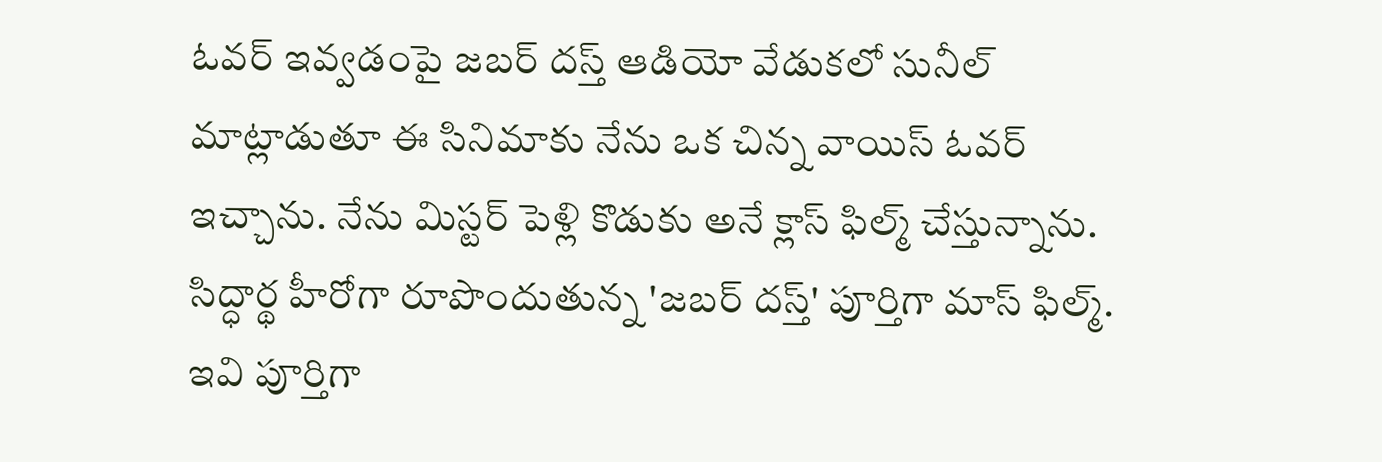ఓవర్ ఇవ్వడంపై జబర్ దస్త్ ఆడియో వేడుకలో సునీల్ మాట్లాడుతూ ఈ సినిమాకు నేను ఒక చిన్న వాయిస్ ఓవర్ ఇచ్చాను. నేను మిస్టర్ పెళ్లి కొడుకు అనే క్లాస్ ఫిల్మ్ చేస్తున్నాను. సిద్ధార్థ హీరోగా రూపొందుతున్న 'జబర్ దస్త్' పూర్తిగా మాస్ ఫిల్మ్. ఇవి పూర్తిగా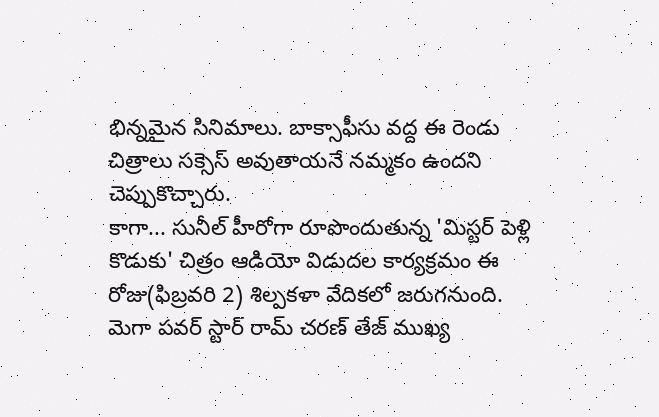భిన్నమైన సినిమాలు. బాక్సాఫీసు వద్ద ఈ రెండు చిత్రాలు సక్సెస్ అవుతాయనే నమ్మకం ఉందని చెప్పుకొచ్చారు.
కాగా... సునీల్ హీరోగా రూపొందుతున్న 'మిస్టర్ పెళ్లి కొడుకు' చిత్రం ఆడియో విడుదల కార్యక్రమం ఈ రోజు(ఫిబ్రవరి 2) శిల్పకళా వేదికలో జరుగనుంది. మెగా పవర్ స్టార్ రామ్ చరణ్ తేజ్ ముఖ్య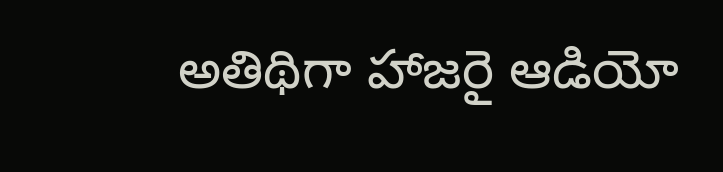అతిథిగా హాజరై ఆడియో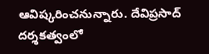ఆవిష్కరించనున్నారు. దేవిప్రసాద్ దర్శకత్వంలో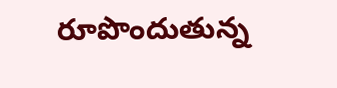రూపొందుతున్న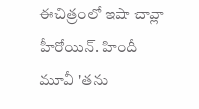ఈచిత్రంలో ఇషా చావ్లా హీరోయిన్. హిందీ మూవీ 'తను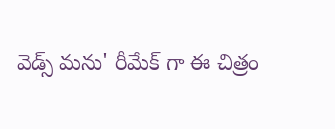వెడ్స్ మను' రీమేక్ గా ఈ చిత్రం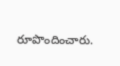రూపొందించారు.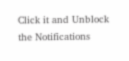Click it and Unblock the Notifications